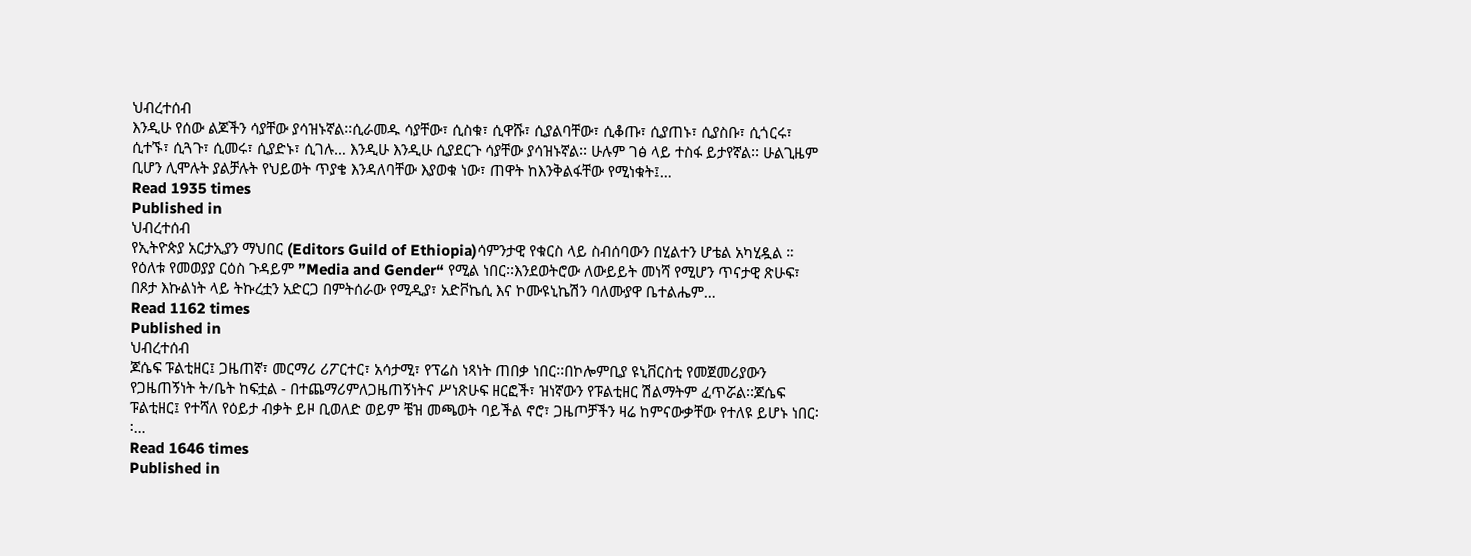ህብረተሰብ
እንዲሁ የሰው ልጆችን ሳያቸው ያሳዝኑኛል፡፡ሲራመዱ ሳያቸው፣ ሲስቁ፣ ሲዋሹ፣ ሲያልባቸው፣ ሲቆጡ፣ ሲያጠኑ፣ ሲያስቡ፣ ሲጎርሩ፣ ሲተኙ፣ ሲጓጉ፣ ሲመሩ፣ ሲያድኑ፣ ሲገሉ… እንዲሁ እንዲሁ ሲያደርጉ ሳያቸው ያሳዝኑኛል፡፡ ሁሉም ገፅ ላይ ተስፋ ይታየኛል፡፡ ሁልጊዜም ቢሆን ሊሞሉት ያልቻሉት የህይወት ጥያቄ እንዳለባቸው እያወቁ ነው፣ ጠዋት ከእንቅልፋቸው የሚነቁት፤…
Read 1935 times
Published in
ህብረተሰብ
የኢትዮጵያ አርታኢያን ማህበር (Editors Guild of Ethiopia)ሳምንታዊ የቁርስ ላይ ስብሰባውን በሂልተን ሆቴል አካሂዷል ። የዕለቱ የመወያያ ርዕስ ጉዳይም ”Media and Gender“ የሚል ነበር፡፡እንደወትሮው ለውይይት መነሻ የሚሆን ጥናታዊ ጽሁፍ፣ በጾታ እኩልነት ላይ ትኩረቷን አድርጋ በምትሰራው የሚዲያ፣ አድቮኬሲ እና ኮሙዩኒኬሽን ባለሙያዋ ቤተልሔም…
Read 1162 times
Published in
ህብረተሰብ
ጆሴፍ ፑልቲዘር፤ ጋዜጠኛ፣ መርማሪ ሪፖርተር፣ አሳታሚ፣ የፕሬስ ነጻነት ጠበቃ ነበር፡፡በኮሎምቢያ ዩኒቨርስቲ የመጀመሪያውን የጋዜጠኝነት ት/ቤት ከፍቷል - በተጨማሪምለጋዜጠኝነትና ሥነጽሁፍ ዘርፎች፣ ዝነኛውን የፑልቲዘር ሽልማትም ፈጥሯል፡፡ጆሴፍ ፑልቲዘር፤ የተሻለ የዕይታ ብቃት ይዞ ቢወለድ ወይም ቼዝ መጫወት ባይችል ኖሮ፣ ጋዜጦቻችን ዛሬ ከምናውቃቸው የተለዩ ይሆኑ ነበር፡፡…
Read 1646 times
Published in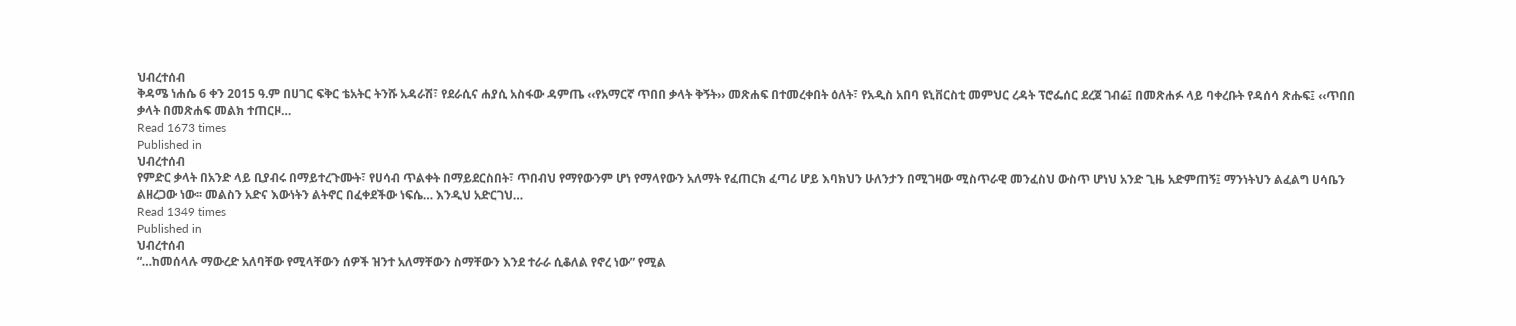ህብረተሰብ
ቅዳሜ ነሐሴ 6 ቀን 2015 ዓ.ም በሀገር ፍቅር ቴአትር ትንሹ አዳራሽ፣ የደራሲና ሐያሲ አስፋው ዳምጤ ‹‹የአማርኛ ጥበበ ቃላት ቅኝት›› መጽሐፍ በተመረቀበት ዕለት፣ የአዲስ አበባ ዩኒቨርስቲ መምህር ረዳት ፕሮፌሰር ደረጀ ገብሬ፤ በመጽሐፉ ላይ ባቀረቡት የዳሰሳ ጽሑፍ፤ ‹‹ጥበበ ቃላት በመጽሐፍ መልክ ተጠርዞ…
Read 1673 times
Published in
ህብረተሰብ
የምድር ቃላት በአንድ ላይ ቢያብሩ በማይተረጉሙት፣ የሀሳብ ጥልቀት በማይደርስበት፣ ጥበብህ የማየውንም ሆነ የማላየውን አለማት የፈጠርክ ፈጣሪ ሆይ እባክህን ሁለንታን በሚገዛው ሚስጥራዊ መንፈስህ ውስጥ ሆነህ አንድ ጊዜ አድምጠኝ፤ ማንነትህን ልፈልግ ሀሳቤን ልዘረጋው ነው፡፡ መልስን አድና እውነትን ልትኖር በፈቀደችው ነፍሴ… እንዲህ አድርገህ…
Read 1349 times
Published in
ህብረተሰብ
“…ከመሰላሉ ማውረድ አለባቸው የሚላቸውን ሰዎች ዝንተ አለማቸውን ስማቸውን እንደ ተራራ ሲቆለል የኖረ ነው” የሚል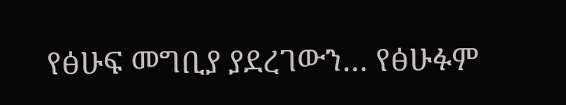የፅሁፍ መግቢያ ያደረገውን… የፅሁፉም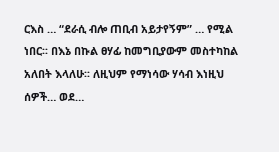ርእስ … “ደራሲ ብሎ ጠቢብ አይታየኝም” … የሚል ነበር፡፡ በእኔ በኩል ፀሃፊ ከመግቢያውም መስተካከል አለበት እላለሁ፡፡ ለዚህም የማነሳው ሃሳብ እነዚህ ሰዎች… ወደ…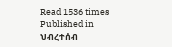Read 1536 times
Published in
ህብረተሰብ